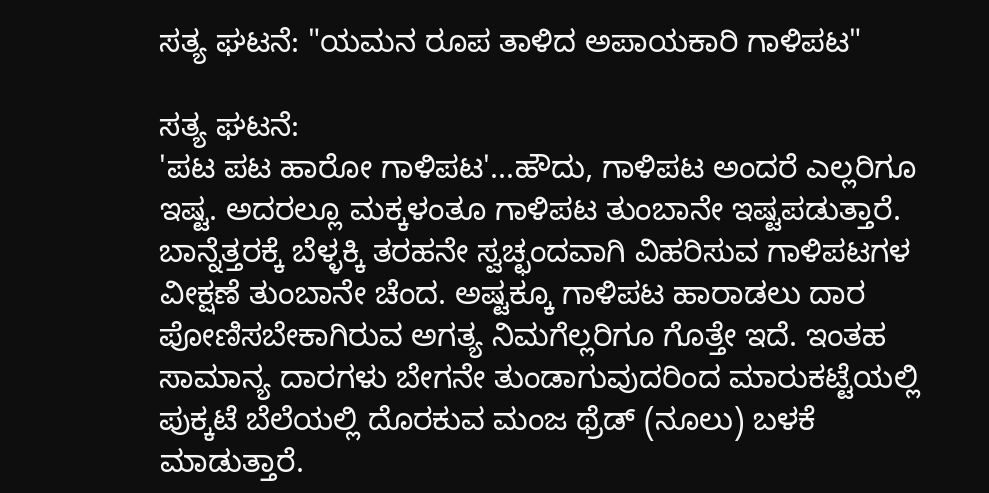ಸತ್ಯ ಘಟನೆ: "ಯಮನ ರೂಪ ತಾಳಿದ ಅಪಾಯಕಾರಿ ಗಾಳಿಪಟ"

ಸತ್ಯ ಘಟನೆ:
'ಪಟ ಪಟ ಹಾರೋ ಗಾಳಿಪಟ'...ಹೌದು, ಗಾಳಿಪಟ ಅಂದರೆ ಎಲ್ಲರಿಗೂ ಇಷ್ಟ. ಅದರಲ್ಲೂ ಮಕ್ಕಳಂತೂ ಗಾಳಿಪಟ ತುಂಬಾನೇ ಇಷ್ಟಪಡುತ್ತಾರೆ. ಬಾನ್ನೆತ್ತರಕ್ಕೆ ಬೆಳ್ಳಕ್ಕಿ ತರಹನೇ ಸ್ವಚ್ಛಂದವಾಗಿ ವಿಹರಿಸುವ ಗಾಳಿಪಟಗಳ ವೀಕ್ಷಣೆ ತುಂಬಾನೇ ಚೆಂದ. ಅಷ್ಟಕ್ಕೂ ಗಾಳಿಪಟ ಹಾರಾಡಲು ದಾರ ಪೋಣಿಸಬೇಕಾಗಿರುವ ಅಗತ್ಯ ನಿಮಗೆಲ್ಲರಿಗೂ ಗೊತ್ತೇ ಇದೆ. ಇಂತಹ ಸಾಮಾನ್ಯ ದಾರಗಳು ಬೇಗನೇ ತುಂಡಾಗುವುದರಿಂದ ಮಾರುಕಟ್ಟೆಯಲ್ಲಿ ಪುಕ್ಕಟೆ ಬೆಲೆಯಲ್ಲಿ ದೊರಕುವ ಮಂಜ ಥ್ರೆಡ್ (ನೂಲು) ಬಳಕೆ ಮಾಡುತ್ತಾರೆ.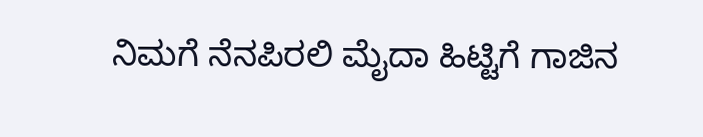ನಿಮಗೆ ನೆನಪಿರಲಿ ಮೈದಾ ಹಿಟ್ಟಿಗೆ ಗಾಜಿನ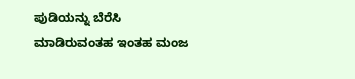ಪುಡಿಯನ್ನು ಬೆರೆಸಿ ಮಾಡಿರುವಂತಹ ಇಂತಹ ಮಂಜ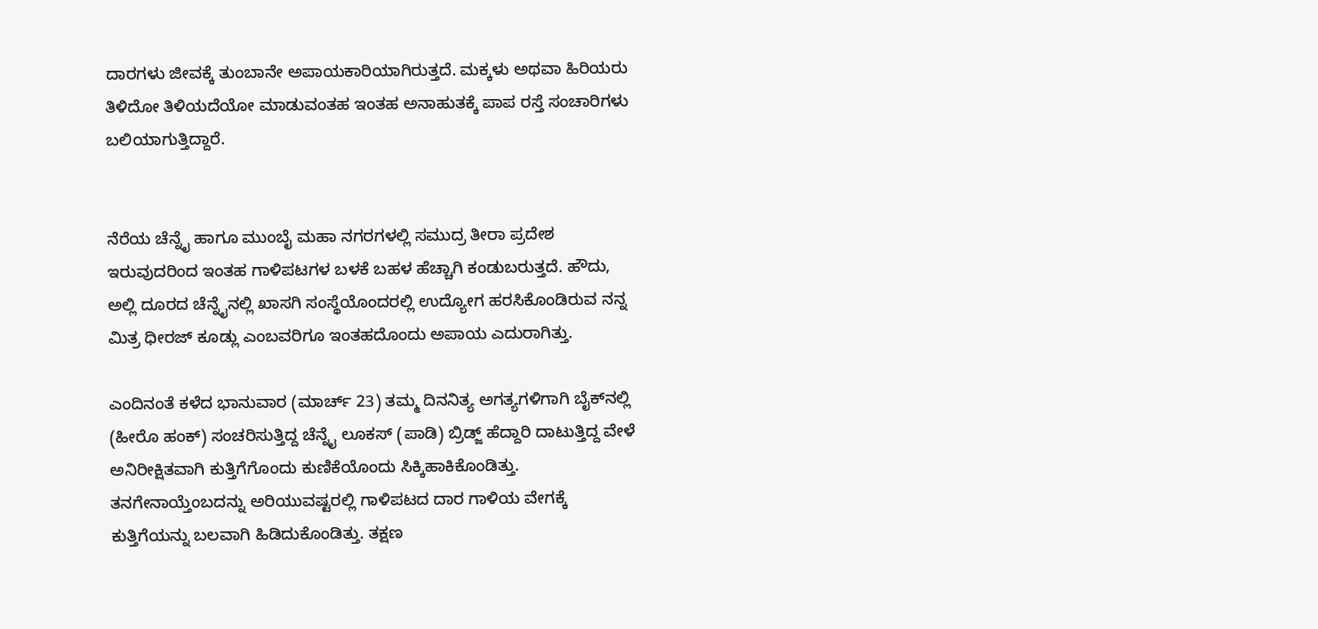ದಾರಗಳು ಜೀವಕ್ಕೆ ತುಂಬಾನೇ ಅಪಾಯಕಾರಿಯಾಗಿರುತ್ತದೆ. ಮಕ್ಕಳು ಅಥವಾ ಹಿರಿಯರು ತಿಳಿದೋ ತಿಳಿಯದೆಯೋ ಮಾಡುವಂತಹ ಇಂತಹ ಅನಾಹುತಕ್ಕೆ ಪಾಪ ರಸ್ತೆ ಸಂಚಾರಿಗಳು ಬಲಿಯಾಗುತ್ತಿದ್ದಾರೆ.


ನೆರೆಯ ಚೆನ್ನೈ ಹಾಗೂ ಮುಂಬೈ ಮಹಾ ನಗರಗಳಲ್ಲಿ ಸಮುದ್ರ ತೀರಾ ಪ್ರದೇಶ ಇರುವುದರಿಂದ ಇಂತಹ ಗಾಳಿಪಟಗಳ ಬಳಕೆ ಬಹಳ ಹೆಚ್ಚಾಗಿ ಕಂಡುಬರುತ್ತದೆ. ಹೌದು, ಅಲ್ಲಿ ದೂರದ ಚೆನ್ನೈನಲ್ಲಿ ಖಾಸಗಿ ಸಂಸ್ಥೆಯೊಂದರಲ್ಲಿ ಉದ್ಯೋಗ ಹರಸಿಕೊಂಡಿರುವ ನನ್ನ ಮಿತ್ರ ಧೀರಜ್ ಕೂಡ್ಲು ಎಂಬವರಿಗೂ ಇಂತಹದೊಂದು ಅಪಾಯ ಎದುರಾಗಿತ್ತು.

ಎಂದಿನಂತೆ ಕಳೆದ ಭಾನುವಾರ (ಮಾರ್ಚ್ 23) ತಮ್ಮ ದಿನನಿತ್ಯ ಅಗತ್ಯಗಳಿಗಾಗಿ ಬೈಕ್‌ನಲ್ಲಿ (ಹೀರೊ ಹಂಕ್) ಸಂಚರಿಸುತ್ತಿದ್ದ ಚೆನ್ನೈ ಲೂಕಸ್ (ಪಾಡಿ) ಬ್ರಿಡ್ಜ್‌ ಹೆದ್ದಾರಿ ದಾಟುತ್ತಿದ್ದ ವೇಳೆ ಅನಿರೀಕ್ಷಿತವಾಗಿ ಕುತ್ತಿಗೆಗೊಂದು ಕುಣಿಕೆಯೊಂದು ಸಿಕ್ಕಿಹಾಕಿಕೊಂಡಿತ್ತು. ತನಗೇನಾಯ್ತೆಂಬದನ್ನು ಅರಿಯುವಷ್ಟರಲ್ಲಿ ಗಾಳಿಪಟದ ದಾರ ಗಾಳಿಯ ವೇಗಕ್ಕೆ ಕುತ್ತಿಗೆಯನ್ನು ಬಲವಾಗಿ ಹಿಡಿದುಕೊಂಡಿತ್ತು. ತಕ್ಷಣ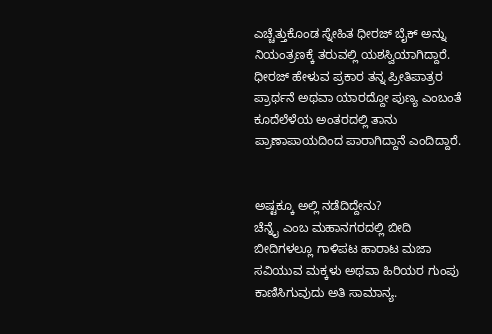ಎಚ್ಚೆತ್ತುಕೊಂಡ ಸ್ನೇಹಿತ ಧೀರಜ್ ಬೈಕ್ ಅನ್ನು ನಿಯಂತ್ರಣಕ್ಕೆ ತರುವಲ್ಲಿ ಯಶಸ್ವಿಯಾಗಿದ್ದಾರೆ. ಧೀರಜ್ ಹೇಳುವ ಪ್ರಕಾರ ತನ್ನ ಪ್ರೀತಿಪಾತ್ರರ ಪ್ರಾರ್ಥನೆ ಅಥವಾ ಯಾರದ್ದೋ ಪುಣ್ಯ ಎಂಬಂತೆ ಕೂದೆಲೆಳೆಯ ಅಂತರದಲ್ಲಿ ತಾನು ಪ್ರಾಣಾಪಾಯದಿಂದ ಪಾರಾಗಿದ್ದಾನೆ ಎಂದಿದ್ದಾರೆ.


ಅಷ್ಟಕ್ಕೂ ಅಲ್ಲಿ ನಡೆದಿದ್ದೇನು?
ಚೆನ್ನೈ ಎಂಬ ಮಹಾನಗರದಲ್ಲಿ ಬೀದಿ ಬೀದಿಗಳಲ್ಲೂ ಗಾಳಿಪಟ ಹಾರಾಟ ಮಜಾ ಸವಿಯುವ ಮಕ್ಕಳು ಅಥವಾ ಹಿರಿಯರ ಗುಂಪು ಕಾಣಿಸಿಗುವುದು ಅತಿ ಸಾಮಾನ್ಯ.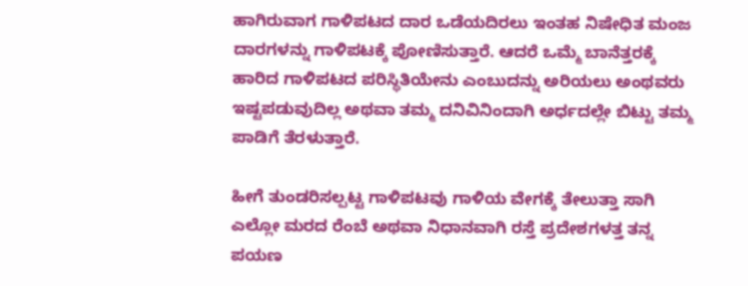ಹಾಗಿರುವಾಗ ಗಾಳಿಪಟದ ದಾರ ಒಡೆಯದಿರಲು ಇಂತಹ ನಿಷೇಧಿತ ಮಂಜ ದಾರಗಳನ್ನು ಗಾಳಿಪಟಕ್ಕೆ ಪೋಣಿಸುತ್ತಾರೆ. ಆದರೆ ಒಮ್ಮೆ ಬಾನೆತ್ತರಕ್ಕೆ ಹಾರಿದ ಗಾಳಿಪಟದ ಪರಿಸ್ಥಿತಿಯೇನು ಎಂಬುದನ್ನು ಅರಿಯಲು ಅಂಥವರು ಇಷ್ಟಪಡುವುದಿಲ್ಲ ಅಥವಾ ತಮ್ಮ ದನಿವಿನಿಂದಾಗಿ ಅರ್ಧದಲ್ಲೇ ಬಿಟ್ಟು ತಮ್ಮ ಪಾಡಿಗೆ ತೆರಳುತ್ತಾರೆ.

ಹೀಗೆ ತುಂಡರಿಸಲ್ಪಟ್ಟ ಗಾಳಿಪಟವು ಗಾಳಿಯ ವೇಗಕ್ಕೆ ತೇಲುತ್ತಾ ಸಾಗಿ ಎಲ್ಲೋ ಮರದ ರೆಂಬೆ ಅಥವಾ ನಿಧಾನವಾಗಿ ರಸ್ತೆ ಪ್ರದೇಶಗಳತ್ತ ತನ್ನ ಪಯಣ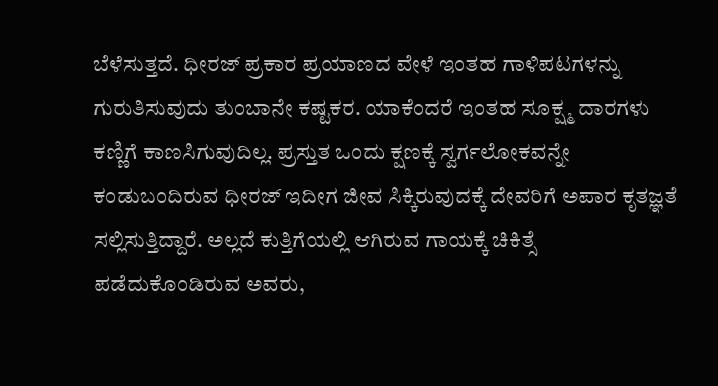ಬೆಳೆಸುತ್ತದೆ. ಧೀರಜ್ ಪ್ರಕಾರ ಪ್ರಯಾಣದ ವೇಳೆ ಇಂತಹ ಗಾಳಿಪಟಗಳನ್ನು ಗುರುತಿಸುವುದು ತುಂಬಾನೇ ಕಷ್ಟಕರ. ಯಾಕೆಂದರೆ ಇಂತಹ ಸೂಕ್ಷ್ಮ ದಾರಗಳು ಕಣ್ಣಿಗೆ ಕಾಣಸಿಗುವುದಿಲ್ಲ. ಪ್ರಸ್ತುತ ಒಂದು ಕ್ಷಣಕ್ಕೆ ಸ್ವರ್ಗಲೋಕವನ್ನೇ ಕಂಡುಬಂದಿರುವ ಧೀರಜ್ ಇದೀಗ ಜೀವ ಸಿಕ್ಕಿರುವುದಕ್ಕೆ ದೇವರಿಗೆ ಅಪಾರ ಕೃತಜ್ಞತೆ ಸಲ್ಲಿಸುತ್ತಿದ್ದಾರೆ. ಅಲ್ಲದೆ ಕುತ್ತಿಗೆಯಲ್ಲಿ ಆಗಿರುವ ಗಾಯಕ್ಕೆ ಚಿಕಿತ್ಸೆ ಪಡೆದುಕೊಂಡಿರುವ ಅವರು,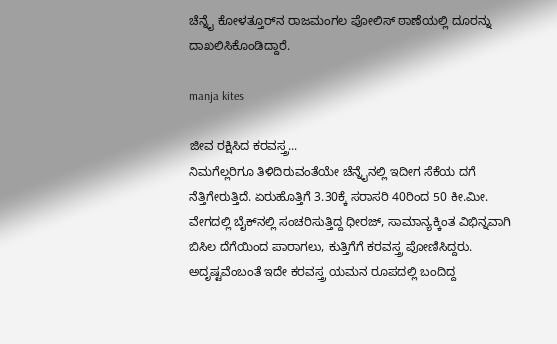ಚೆನ್ನೈ ಕೋಳತ್ತೂರ್‌ನ ರಾಜಮಂಗಲ ಪೋಲಿಸ್ ಠಾಣೆಯಲ್ಲಿ ದೂರನ್ನು ದಾಖಲಿಸಿಕೊಂಡಿದ್ದಾರೆ.

manja kites

ಜೀವ ರಕ್ಷಿಸಿದ ಕರವಸ್ತ್ರ...
ನಿಮಗೆಲ್ಲರಿಗೂ ತಿಳಿದಿರುವಂತೆಯೇ ಚೆನ್ನೈನಲ್ಲಿ ಇದೀಗ ಸೆಕೆಯ ದಗೆ ನೆತ್ತಿಗೇರುತ್ತಿದೆ. ಏರುಹೊತ್ತಿಗೆ 3.30ಕ್ಕೆ ಸರಾಸರಿ 40ರಿಂದ 50 ಕೀ.ಮೀ. ವೇಗದಲ್ಲಿ ಬೈಕ್‌ನಲ್ಲಿ ಸಂಚರಿಸುತ್ತಿದ್ದ ಧೀರಜ್, ಸಾಮಾನ್ಯಕ್ಕಿಂತ ವಿಭಿನ್ನವಾಗಿ ಬಿಸಿಲ ದೆಗೆಯಿಂದ ಪಾರಾಗಲು, ಕುತ್ತಿಗೆಗೆ ಕರವಸ್ತ್ರ ಪೋಣಿಸಿದ್ದರು. ಅದೃಷ್ಟವೆಂಬಂತೆ ಇದೇ ಕರವಸ್ತ್ರ ಯಮನ ರೂಪದಲ್ಲಿ ಬಂದಿದ್ದ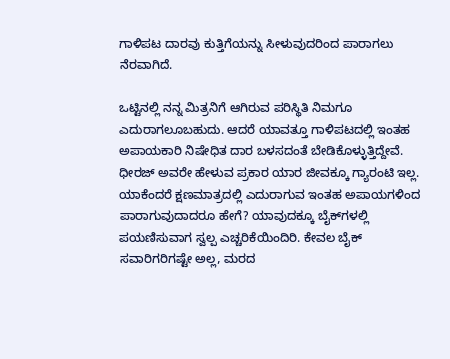ಗಾಳಿಪಟ ದಾರವು ಕುತ್ತಿಗೆಯನ್ನು ಸೀಳುವುದರಿಂದ ಪಾರಾಗಲು ನೆರವಾಗಿದೆ.

ಒಟ್ಟಿನಲ್ಲಿ ನನ್ನ ಮಿತ್ರನಿಗೆ ಆಗಿರುವ ಪರಿಸ್ಥಿತಿ ನಿಮಗೂ ಎದುರಾಗಲೂಬಹುದು. ಆದರೆ ಯಾವತ್ತೂ ಗಾಳಿಪಟದಲ್ಲಿ ಇಂತಹ ಅಪಾಯಕಾರಿ ನಿಷೇಧಿತ ದಾರ ಬಳಸದಂತೆ ಬೇಡಿಕೊಳ್ಳುತ್ತಿದ್ದೇವೆ. ಧೀರಜ್ ಅವರೇ ಹೇಳುವ ಪ್ರಕಾರ ಯಾರ ಜೀವಕ್ಕೂ ಗ್ಯಾರಂಟಿ ಇಲ್ಲ. ಯಾಕೆಂದರೆ ಕ್ಷಣಮಾತ್ರದಲ್ಲಿ ಎದುರಾಗುವ ಇಂತಹ ಅಪಾಯಗಳಿಂದ ಪಾರಾಗುವುದಾದರೂ ಹೇಗೆ? ಯಾವುದಕ್ಕೂ ಬೈಕ್‌ಗಳಲ್ಲಿ ಪಯಣಿಸುವಾಗ ಸ್ವಲ್ಪ ಎಚ್ಚರಿಕೆಯಿಂದಿರಿ. ಕೇವಲ ಬೈಕ್ ಸವಾರಿಗರಿಗಷ್ಟೇ ಅಲ್ಲ, ಮರದ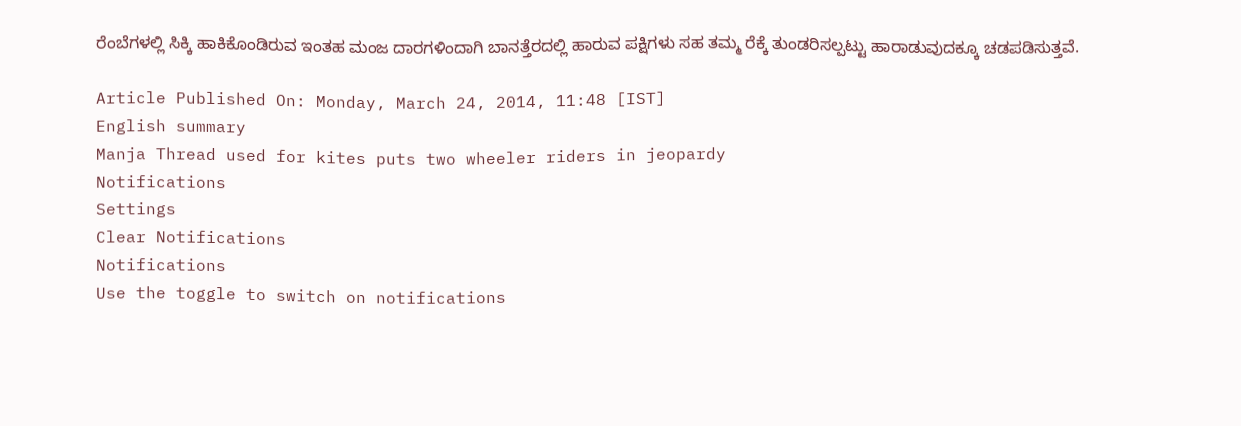ರೆಂಬೆಗಳಲ್ಲಿ ಸಿಕ್ಕಿ ಹಾಕಿಕೊಂಡಿರುವ ಇಂತಹ ಮಂಜ ದಾರಗಳಿಂದಾಗಿ ಬಾನತ್ತೆರದಲ್ಲಿ ಹಾರುವ ಪಕ್ಷಿಗಳು ಸಹ ತಮ್ಮ ರೆಕ್ಕೆ ತುಂಡರಿಸಲ್ಪಟ್ಟು ಹಾರಾಡುವುದಕ್ಕೂ ಚಡಪಡಿಸುತ್ತವೆ.

Article Published On: Monday, March 24, 2014, 11:48 [IST]
English summary
Manja Thread used for kites puts two wheeler riders in jeopardy
Notifications
Settings
Clear Notifications
Notifications
Use the toggle to switch on notifications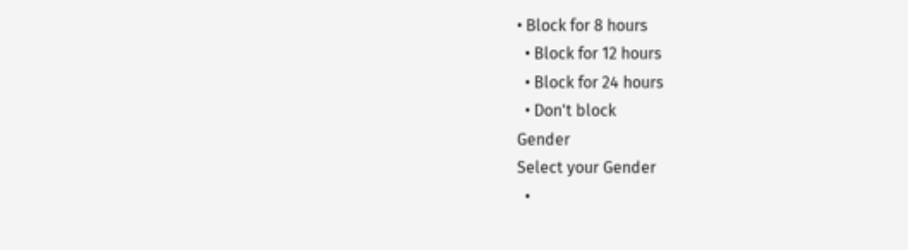• Block for 8 hours
  • Block for 12 hours
  • Block for 24 hours
  • Don't block
Gender
Select your Gender
  •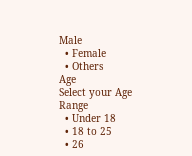Male
  • Female
  • Others
Age
Select your Age Range
  • Under 18
  • 18 to 25
  • 26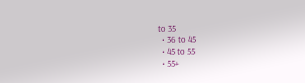to 35
  • 36 to 45
  • 45 to 55
  • 55+